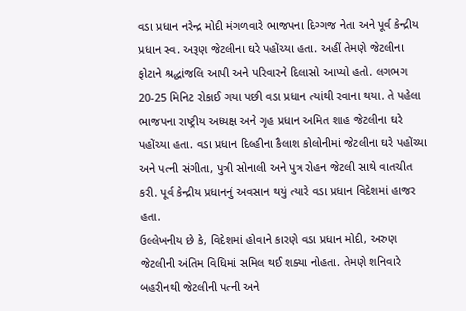વડા પ્રધાન નરેન્દ્ર મોદી મંગળવારે ભાજપના દિગ્ગજ નેતા અને પૂર્વ કેન્દ્રીય પ્રધાન સ્વ. અરૂણ જેટલીના ઘરે પહોંચ્યા હતા. અહીં તેમણે જેટલીના ફોટાને શ્રદ્ધાંજલિ આપી અને પરિવારને દિલાસો આપ્યો હતો. લગભગ 20-25 મિનિટ રોકાઈ ગયા પછી વડા પ્રધાન ત્યાંથી રવાના થયા. તે પહેલા ભાજપના રાષ્ટ્રીય અધ્યક્ષ અને ગૃહ પ્રધાન અમિત શાહ જેટલીના ઘરે પહોંચ્યા હતા. વડા પ્રધાન દિલ્હીના કૈલાશ કોલોનીમાં જેટલીના ઘરે પહોંચ્યા અને પત્ની સંગીતા, પુત્રી સોનાલી અને પુત્ર રોહન જેટલી સાથે વાતચીત કરી. પૂર્વ કેન્દ્રીય પ્રધાનનું અવસાન થયું ત્યારે વડા પ્રધાન વિદેશમાં હાજર હતા.
ઉલ્લેખનીય છે કે, વિદેશમાં હોવાને કારણે વડા પ્રધાન મોદી, અરુણ જેટલીની અંતિમ વિધિમાં સમિલ થઈ શક્યા નોહતા. તેમણે શનિવારે બહરીનથી જેટલીની પત્ની અને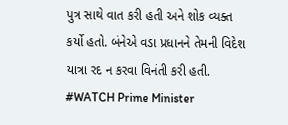પુત્ર સાથે વાત કરી હતી અને શોક વ્યક્ત કર્યો હતો. બંનેએ વડા પ્રધાનને તેમની વિદેશ યાત્રા રદ ન કરવા વિનંતી કરી હતી.
#WATCH Prime Minister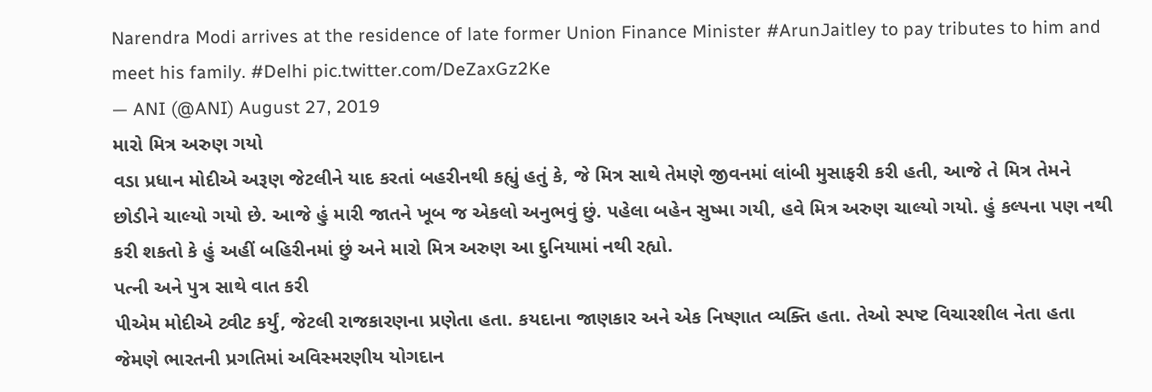Narendra Modi arrives at the residence of late former Union Finance Minister #ArunJaitley to pay tributes to him and meet his family. #Delhi pic.twitter.com/DeZaxGz2Ke
— ANI (@ANI) August 27, 2019
મારો મિત્ર અરુણ ગયો
વડા પ્રધાન મોદીએ અરૂણ જેટલીને યાદ કરતાં બહરીનથી કહ્યું હતું કે, જે મિત્ર સાથે તેમણે જીવનમાં લાંબી મુસાફરી કરી હતી, આજે તે મિત્ર તેમને છોડીને ચાલ્યો ગયો છે. આજે હું મારી જાતને ખૂબ જ એકલો અનુભવું છું. પહેલા બહેન સુષ્મા ગયી, હવે મિત્ર અરુણ ચાલ્યો ગયો. હું કલ્પના પણ નથી કરી શકતો કે હું અહીં બહિરીનમાં છું અને મારો મિત્ર અરુણ આ દુનિયામાં નથી રહ્યો.
પત્ની અને પુત્ર સાથે વાત કરી
પીએમ મોદીએ ટ્વીટ કર્યું, જેટલી રાજકારણના પ્રણેતા હતા. કયદાના જાણકાર અને એક નિષ્ણાત વ્યક્તિ હતા. તેઓ સ્પષ્ટ વિચારશીલ નેતા હતા જેમણે ભારતની પ્રગતિમાં અવિસ્મરણીય યોગદાન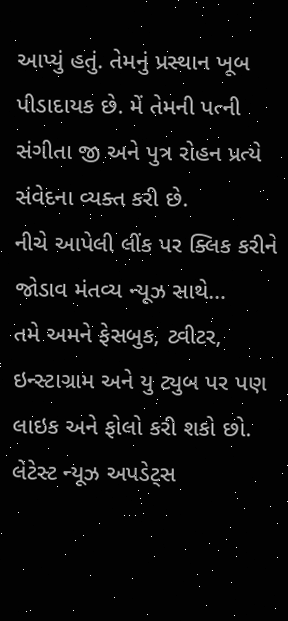આપ્યું હતું. તેમનું પ્રસ્થાન ખૂબ પીડાદાયક છે. મેં તેમની પત્ની સંગીતા જી અને પુત્ર રોહન પ્રત્યે સંવેદના વ્યક્ત કરી છે.
નીચે આપેલી લીંક પર ક્લિક કરીને જોડાવ મંતવ્ય ન્યૂઝ સાથે…
તમે અમને ફેસબુક, ટ્વીટર, ઇન્સ્ટાગ્રામ અને યુ ટ્યુબ પર પણ લાઇક અને ફોલો કરી શકો છો.
લેટેસ્ટ ન્યૂઝ અપડેટ્સ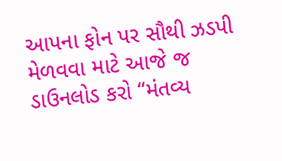આપના ફોન પર સૌથી ઝડપી મેળવવા માટે આજે જ ડાઉનલોડ કરો “મંતવ્ય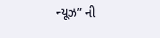ન્યૂઝ” ની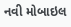નવી મોબાઇલ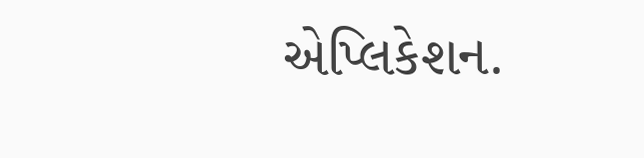એપ્લિકેશન.